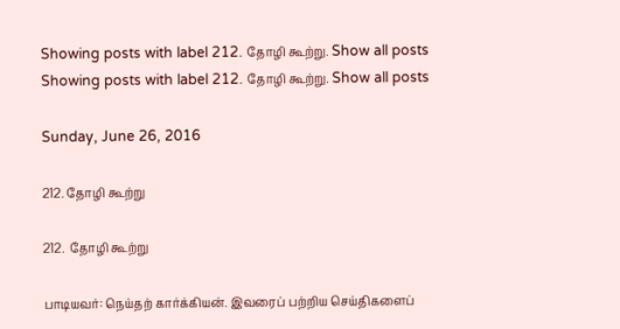Showing posts with label 212. தோழி கூற்று. Show all posts
Showing posts with label 212. தோழி கூற்று. Show all posts

Sunday, June 26, 2016

212. தோழி கூற்று

212.  தோழி கூற்று

பாடியவர்: நெய்தற் கார்க்கியன். இவரைப் பற்றிய செய்திகளைப்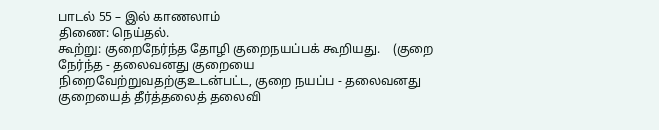பாடல் 55 – இல் காணலாம்
திணை: நெய்தல்.
கூற்று: குறைநேர்ந்த தோழி குறைநயப்பக் கூறியது.    (குறை நேர்ந்த - தலைவனது குறையை நிறைவேற்றுவதற்குஉடன்பட்ட, குறை நயப்ப - தலைவனது குறையைத் தீர்த்தலைத் தலைவி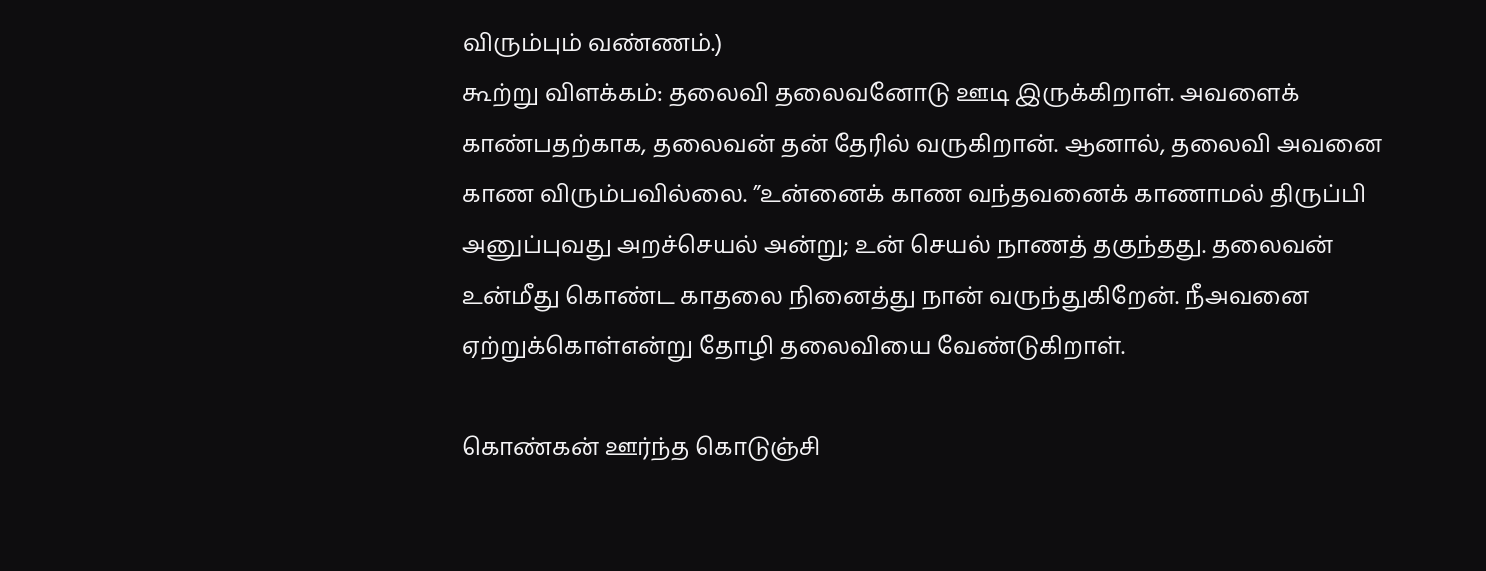விரும்பும் வண்ணம்.)
கூற்று விளக்கம்: தலைவி தலைவனோடு ஊடி இருக்கிறாள். அவளைக் காண்பதற்காக, தலைவன் தன் தேரில் வருகிறான். ஆனால், தலைவி அவனை காண விரும்பவில்லை. ”உன்னைக் காண வந்தவனைக் காணாமல் திருப்பி அனுப்புவது அறச்செயல் அன்று; உன் செயல் நாணத் தகுந்தது. தலைவன் உன்மீது கொண்ட காதலை நினைத்து நான் வருந்துகிறேன். நீஅவனை ஏற்றுக்கொள்என்று தோழி தலைவியை வேண்டுகிறாள்.

கொண்கன் ஊர்ந்த கொடுஞ்சி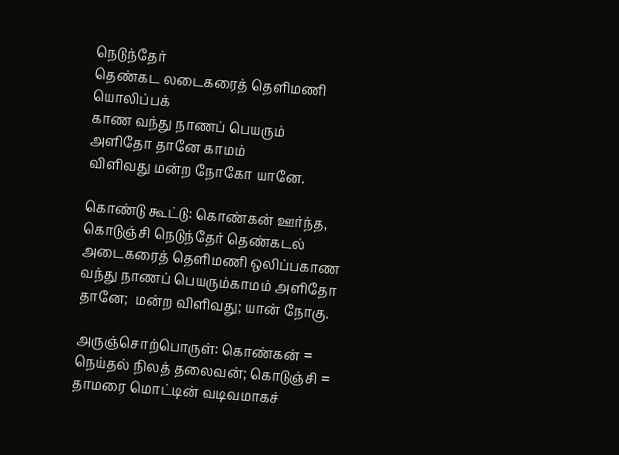நெடுந்தேர்
தெண்கட லடைகரைத் தெளிமணி யொலிப்பக்
காண வந்து நாணப் பெயரும்
அளிதோ தானே காமம்
விளிவது மன்ற நோகோ யானே.

கொண்டு கூட்டு: கொண்கன் ஊர்ந்த, கொடுஞ்சி நெடுந்தேர் தெண்கடல் அடைகரைத் தெளிமணி ஒலிப்பகாண வந்து நாணப் பெயரும்காமம் அளிதோ தானே;  மன்ற விளிவது; யான் நோகு.

அருஞ்சொற்பொருள்: கொண்கன் = நெய்தல் நிலத் தலைவன்; கொடுஞ்சி = தாமரை மொட்டின் வடிவமாகச்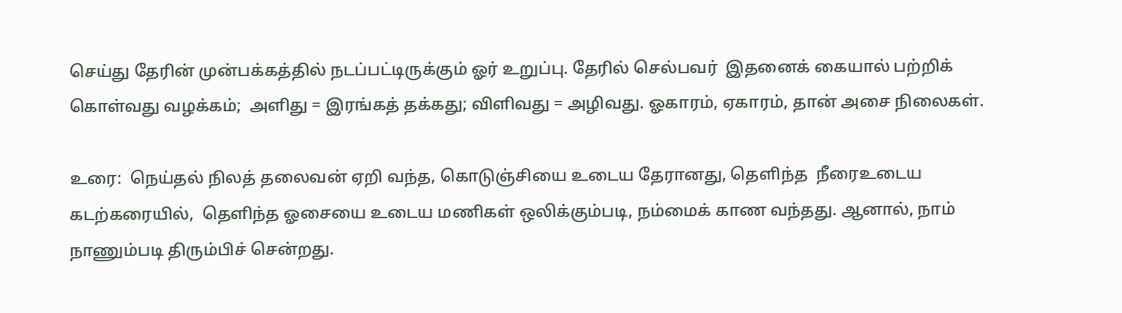செய்து தேரின் முன்பக்கத்தில் நடப்பட்டிருக்கும் ஓர் உறுப்பு. தேரில் செல்பவர்  இதனைக் கையால் பற்றிக் கொள்வது வழக்கம்;  அளிது = இரங்கத் தக்கது; விளிவது = அழிவது. ஓகாரம், ஏகாரம், தான் அசை நிலைகள்.

உரை:  நெய்தல் நிலத் தலைவன் ஏறி வந்த, கொடுஞ்சியை உடைய தேரானது, தெளிந்த  நீரைஉடைய கடற்கரையில்,  தெளிந்த ஓசையை உடைய மணிகள் ஒலிக்கும்படி, நம்மைக் காண வந்தது. ஆனால், நாம் நாணும்படி திரும்பிச் சென்றது.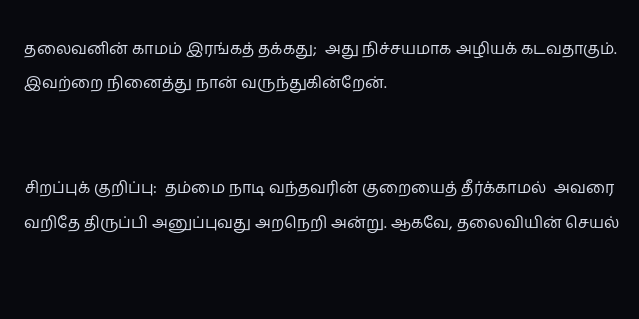தலைவனின் காமம் இரங்கத் தக்கது;  அது நிச்சயமாக அழியக் கடவதாகும்.  இவற்றை நினைத்து நான் வருந்துகின்றேன்.


சிறப்புக் குறிப்பு:  தம்மை நாடி வந்தவரின் குறையைத் தீர்க்காமல்  அவரை வறிதே திருப்பி அனுப்புவது அறநெறி அன்று. ஆகவே, தலைவியின் செயல்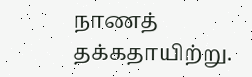நாணத் தக்கதாயிற்று.